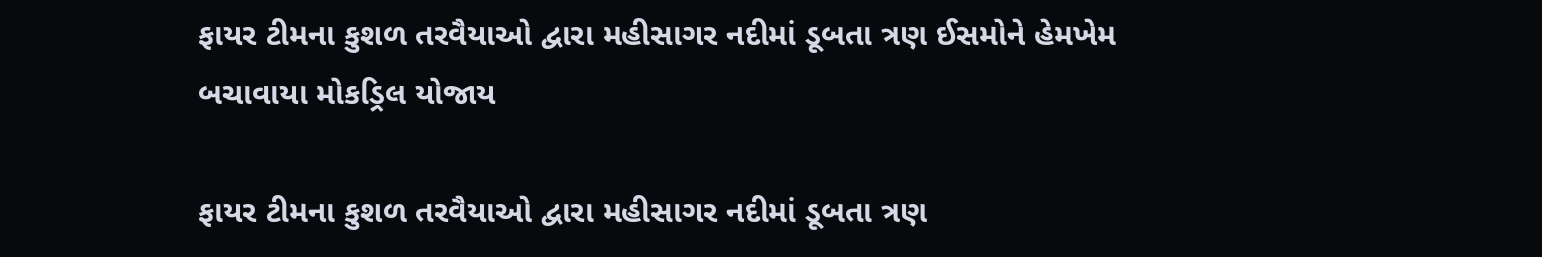ફાયર ટીમના કુશળ તરવૈયાઓ દ્વારા મહીસાગર નદીમાં ડૂબતા ત્રણ ઈસમોને હેમખેમ બચાવાયા મોકડ્રિલ યોજાય

ફાયર ટીમના કુશળ તરવૈયાઓ દ્વારા મહીસાગર નદીમાં ડૂબતા ત્રણ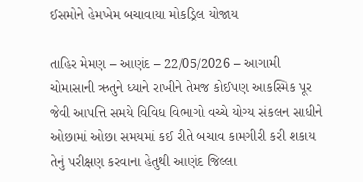ઈસમોને હેમખેમ બચાવાયા મોકડ્રિલ યોજાય

તાહિર મેમણ – આણંદ – 22/05/2026 – આગામી ચોમાસાની ઋતુને ધ્યાને રાખીને તેમજ કોઈપણ આકસ્મિક પૂર જેવી આપત્તિ સમયે વિવિધ વિભાગો વચ્ચે યોગ્ય સંકલન સાધીને ઓછામાં ઓછા સમયમાં કઈ રીતે બચાવ કામગીરી કરી શકાય તેનું પરીક્ષણ કરવાના હેતુથી આણંદ જિલ્લા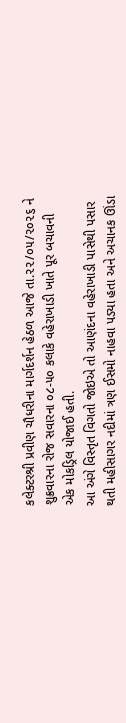કલેક્ટરશ્રી પ્રવીણ ચૌધરીના માર્ગદર્શન હેઠળ આજે તા.૨૨/૦૫/૨૦૨૬ ને શુક્રવારના રોજ સવારના ૦૮-૫૦ કલાકે વહેરાખાડી ખાતે પૂર બચાવની એક મોકડ્રિલ યોજાઈ હતી.
આ અંગે વિસ્તૃત વિગતો જોઇએ તો આણંદના વહેરાખાડી પાસેથી પસાર થતી મહીસાગર નદીમાં ત્રણ ઈસમો નાહવા પડ્યા હતા અને અચાનક ઊંડા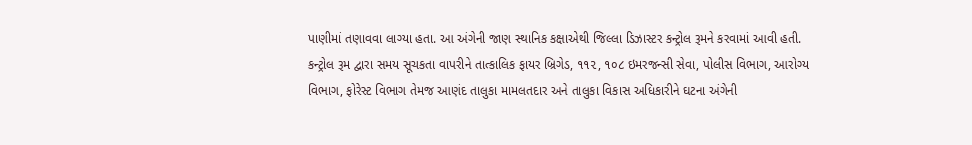પાણીમાં તણાવવા લાગ્યા હતા. આ અંગેની જાણ સ્થાનિક કક્ષાએથી જિલ્લા ડિઝાસ્ટર કન્ટ્રોલ રૂમને કરવામાં આવી હતી. કન્ટ્રોલ રૂમ દ્વારા સમય સૂચકતા વાપરીને તાત્કાલિક ફાયર બ્રિગેડ, ૧૧૨, ૧૦૮ ઇમરજન્સી સેવા, પોલીસ વિભાગ, આરોગ્ય વિભાગ, ફોરેસ્ટ વિભાગ તેમજ આણંદ તાલુકા મામલતદાર અને તાલુકા વિકાસ અધિકારીને ઘટના અંગેની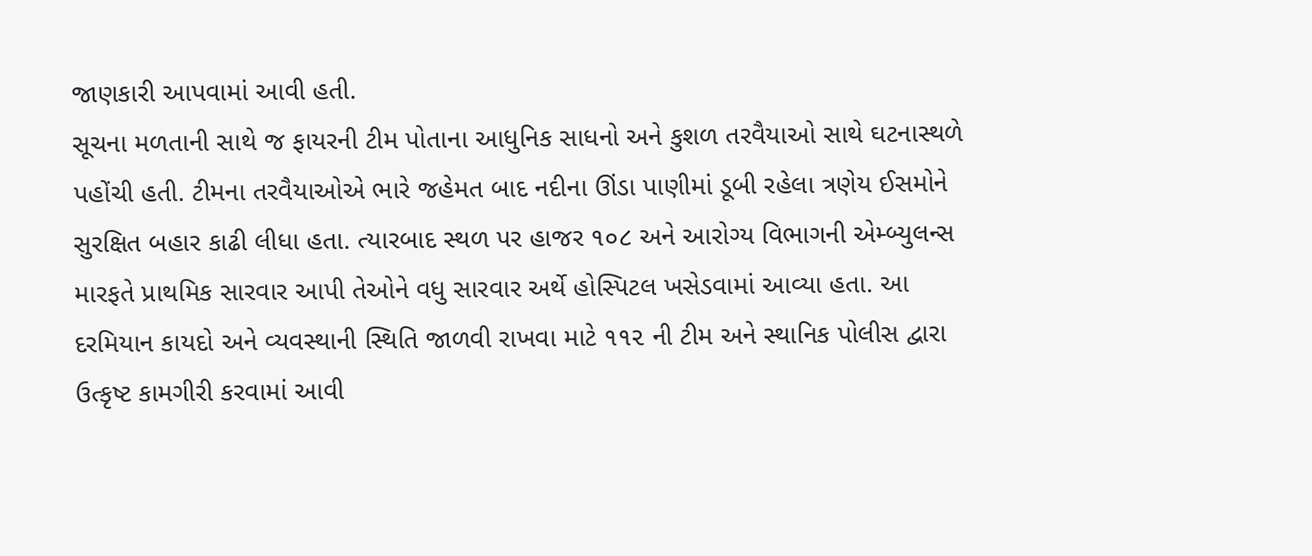જાણકારી આપવામાં આવી હતી.
સૂચના મળતાની સાથે જ ફાયરની ટીમ પોતાના આધુનિક સાધનો અને કુશળ તરવૈયાઓ સાથે ઘટનાસ્થળે પહોંચી હતી. ટીમના તરવૈયાઓએ ભારે જહેમત બાદ નદીના ઊંડા પાણીમાં ડૂબી રહેલા ત્રણેય ઈસમોને સુરક્ષિત બહાર કાઢી લીધા હતા. ત્યારબાદ સ્થળ પર હાજર ૧૦૮ અને આરોગ્ય વિભાગની એમ્બ્યુલન્સ મારફતે પ્રાથમિક સારવાર આપી તેઓને વધુ સારવાર અર્થે હોસ્પિટલ ખસેડવામાં આવ્યા હતા. આ દરમિયાન કાયદો અને વ્યવસ્થાની સ્થિતિ જાળવી રાખવા માટે ૧૧૨ ની ટીમ અને સ્થાનિક પોલીસ દ્વારા ઉત્કૃષ્ટ કામગીરી કરવામાં આવી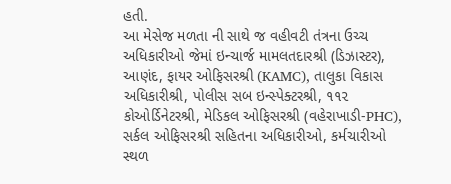હતી.
આ મેસેજ મળતા ની સાથે જ વહીવટી તંત્રના ઉચ્ચ અધિકારીઓ જેમાં ઇન્ચાર્જ મામલતદારશ્રી (ડિઝાસ્ટર), આણંદ, ફાયર ઓફિસરશ્રી (KAMC), તાલુકા વિકાસ અધિકારીશ્રી, પોલીસ સબ ઇન્સ્પેક્ટરશ્રી, ૧૧૨ કોઓર્ડિનેટરશ્રી, મેડિકલ ઓફિસરશ્રી (વહેરાખાડી-PHC), સર્કલ ઓફિસરશ્રી સહિતના અધિકારીઓ, કર્મચારીઓ સ્થળ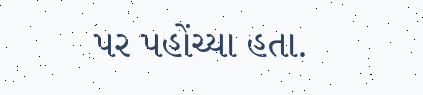પર પહોંચ્યા હતા.